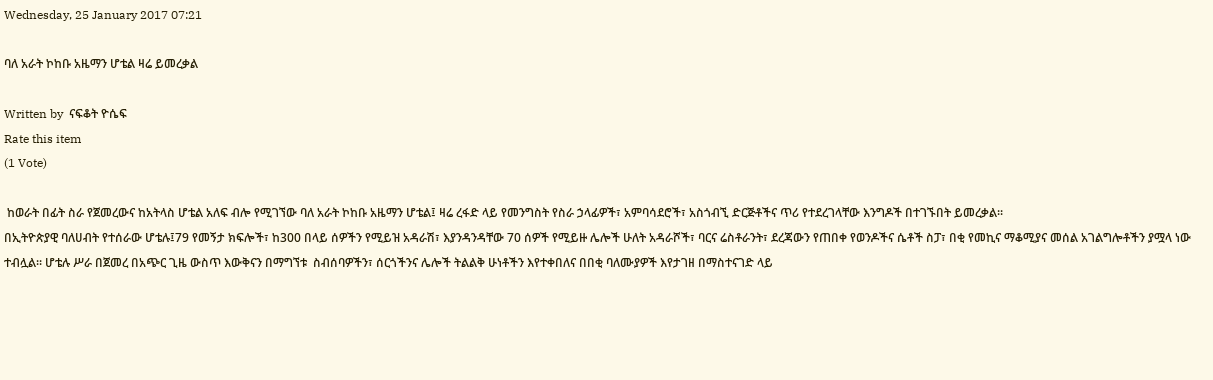Wednesday, 25 January 2017 07:21

ባለ አራት ኮከቡ አዜማን ሆቴል ዛሬ ይመረቃል

Written by  ናፍቆት ዮሴፍ
Rate this item
(1 Vote)

 ከወራት በፊት ስራ የጀመረውና ከአትላስ ሆቴል አለፍ ብሎ የሚገኘው ባለ አራት ኮከቡ አዜማን ሆቴል፤ ዛሬ ረፋድ ላይ የመንግስት የስራ ኃላፊዎች፣ አምባሳደሮች፣ አስጎብኚ ድርጅቶችና ጥሪ የተደረገላቸው እንግዶች በተገኙበት ይመረቃል፡፡
በኢትዮጵያዊ ባለሀብት የተሰራው ሆቴሉ፤79 የመኝታ ክፍሎች፣ ከ300 በላይ ሰዎችን የሚይዝ አዳራሽ፣ እያንዳንዳቸው 70 ሰዎች የሚይዙ ሌሎች ሁለት አዳራሾች፣ ባርና ሬስቶራንት፣ ደረጃውን የጠበቀ የወንዶችና ሴቶች ስፓ፣ በቂ የመኪና ማቆሚያና መሰል አገልግሎቶችን ያሟላ ነው ተብሏል፡፡ ሆቴሉ ሥራ በጀመረ በአጭር ጊዜ ውስጥ እውቅናን በማግኘቱ  ስብሰባዎችን፣ ሰርጎችንና ሌሎች ትልልቅ ሁነቶችን እየተቀበለና በበቂ ባለሙያዎች እየታገዘ በማስተናገድ ላይ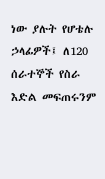ነው ያሉት የሆቴሉ ኃላፊዎች፤ ለ120 ሰራተኞች የስራ እድል መፍጠሩንም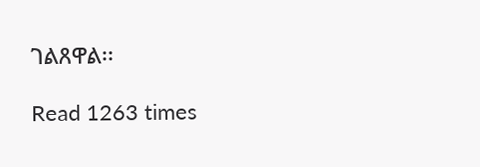ገልጸዋል፡፡

Read 1263 times